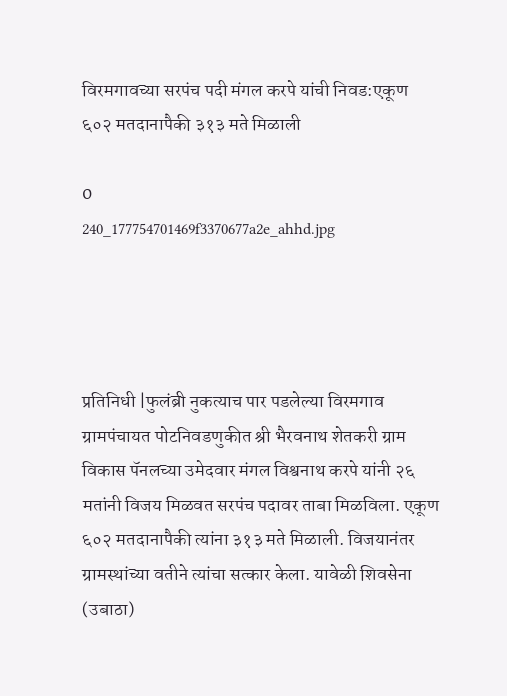विरमगावच्या सरपंच पदी मंगल करपे यांची निवड:एकूण ६०२ मतदानापैकी ३१३ मते मिळाली

0
240_177754701469f3370677a2e_ahhd.jpg




प्रतिनिधी |फुलंब्री नुकत्याच पार पडलेल्या विरमगाव ग्रामपंचायत पोटनिवडणुकीत श्री भैरवनाथ शेतकरी ग्राम विकास पॅनलच्या उमेदवार मंगल विश्वनाथ करपे यांनी २६ मतांनी विजय मिळवत सरपंच पदावर ताबा मिळविला. एकूण ६०२ मतदानापैकी त्यांना ३१३ मते मिळाली. विजयानंतर ग्रामस्थांच्या वतीने त्यांचा सत्कार केला. यावेळी शिवसेना (उबाठा)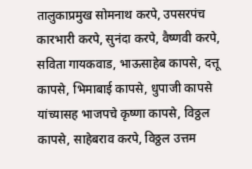तालुकाप्रमुख सोमनाथ करपे, उपसरपंच कारभारी करपे, सुनंदा करपे, वैष्णवी करपे, सविता गायकवाड, भाऊसाहेब कापसे, दत्तू कापसे, भिमाबाई कापसे, धुपाजी कापसे यांच्यासह भाजपचे कृष्णा कापसे, विठ्ठल कापसे, साहेबराव करपे, विठ्ठल उत्तम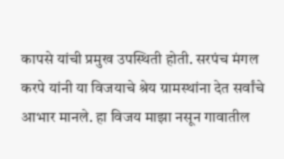कापसे यांची प्रमुख उपस्थिती होती. सरपंच मंगल करपे यांनी या विजयाचे श्रेय ग्रामस्थांना देत सर्वांचे आभार मानले. हा विजय माझा नसून गावातील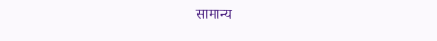सामान्य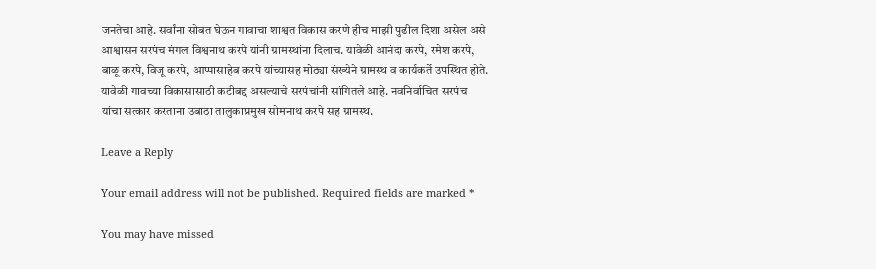जनतेचा आहे. सर्वांना सोबत घेऊन गावाचा शाश्वत विकास करणे हीच माझी पुढील दिशा असेल असे आश्वासन सरपंच मंगल विश्वनाथ करपे यांनी ग्रामस्थांना दिलाच. यावेळी आनंदा करपे, रमेश करपे, बाळू करपे, विजू करपे, आप्पासाहेब करपे यांच्यासह मोठ्या संख्येने ग्रामस्थ व कार्यकर्ते उपस्थित होते. यावेळी गावच्या विकासासाठी कटीबद्द असल्याचे सरपंचांनी सांगितले आहे. नवनिर्वाचित सरपंच यांचा सत्कार करताना उबाठा तालुकाप्रमुख सोमनाथ करपे सह ग्रामस्थ.

Leave a Reply

Your email address will not be published. Required fields are marked *

You may have missed